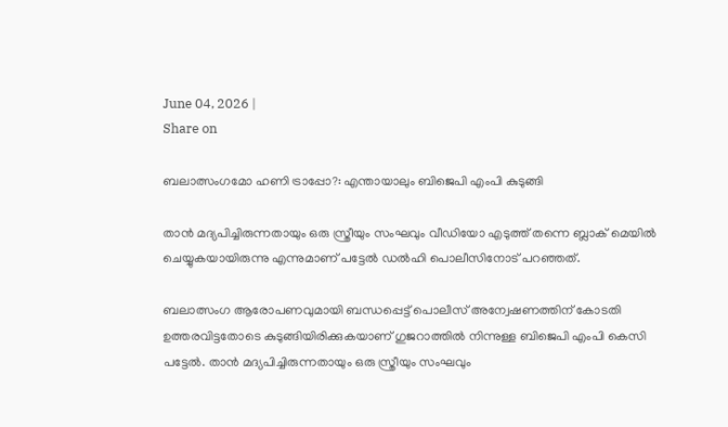June 04, 2026 |
Share on

ബലാത്സംഗമോ ഹണി ട്രാപ്പോ?: എന്തായാലും ബിജെപി എംപി കുടുങ്ങി

താന്‍ മദ്യപിച്ചിരുന്നതായും ഒരു സ്ത്രീയും സംഘവും വീഡിയോ എടുത്ത് തന്നെ ബ്ലാക് മെയില്‍ ചെയ്യുകയായിരുന്നു എന്നുമാണ് പട്ടേല്‍ ഡല്‍ഹി പൊലീസിനോട് പറഞ്ഞത്.

ബലാത്സംഗ ആരോപണവുമായി ബന്ധപ്പെട്ട് പൊലീസ് അന്വേഷണത്തിന് കോടതി ഉത്തരവിട്ടതോടെ കുടുങ്ങിയിരിക്കുകയാണ് ഗുജറാത്തില്‍ നിന്നുള്ള ബിജെപി എംപി കെസി പട്ടേല്‍. താന്‍ മദ്യപിച്ചിരുന്നതായും ഒരു സ്ത്രീയും സംഘവും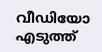വീഡിയോ എടുത്ത്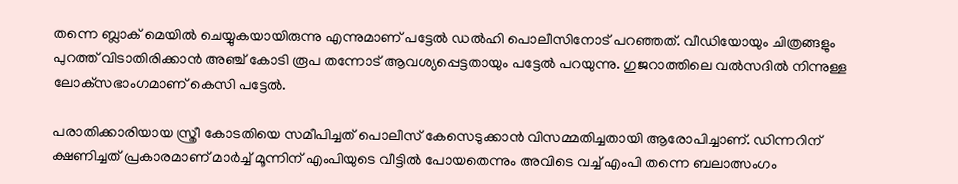തന്നെ ബ്ലാക് മെയില്‍ ചെയ്യുകയായിരുന്നു എന്നുമാണ് പട്ടേല്‍ ഡല്‍ഹി പൊലീസിനോട് പറഞ്ഞത്. വീഡിയോയും ചിത്രങ്ങളും പുറത്ത് വിടാതിരിക്കാന്‍ അഞ്ച് കോടി രൂപ തന്നോട് ആവശ്യപ്പെട്ടതായും പട്ടേല്‍ പറയുന്നു. ഗുജറാത്തിലെ വല്‍സദില്‍ നിന്നുള്ള ലോക്‌സഭാംഗമാണ് കെസി പട്ടേല്‍.

പരാതിക്കാരിയായ സ്ത്രീ കോടതിയെ സമീപിച്ചത് പൊലീസ് കേസെടുക്കാന്‍ വിസമ്മതിച്ചതായി ആരോപിച്ചാണ്. ഡിന്നറിന് ക്ഷണിച്ചത് പ്രകാരമാണ് മാര്‍ച്ച് മൂന്നിന് എംപിയുടെ വീട്ടില്‍ പോയതെന്നും അവിടെ വച്ച് എംപി തന്നെ ബലാത്സംഗം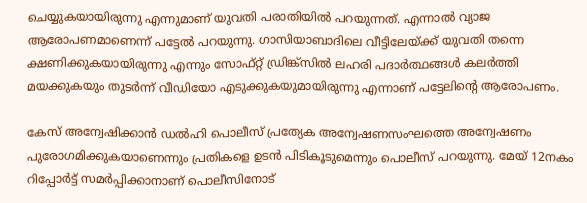ചെയ്യുകയായിരുന്നു എന്നുമാണ് യുവതി പരാതിയില്‍ പറയുന്നത്. എന്നാല്‍ വ്യാജ ആരോപണമാണെന്ന് പട്ടേല്‍ പറയുന്നു. ഗാസിയാബാദിലെ വീട്ടിലേയ്ക്ക് യുവതി തന്നെ ക്ഷണിക്കുകയായിരുന്നു എന്നും സോഫ്റ്റ് ഡ്രിങ്ക്‌സില്‍ ലഹരി പദാര്‍ത്ഥങ്ങള്‍ കലര്‍ത്തി മയക്കുകയും തുടര്‍ന്ന് വീഡിയോ എടുക്കുകയുമായിരുന്നു എന്നാണ് പട്ടേലിന്റെ ആരോപണം.

കേസ് അന്വേഷിക്കാന്‍ ഡല്‍ഹി പൊലീസ് പ്രത്യേക അന്വേഷണസംഘത്തെ അന്വേഷണം പുരോഗമിക്കുകയാണെന്നും പ്രതികളെ ഉടന്‍ പിടികൂടുമെന്നും പൊലീസ് പറയുന്നു. മേയ് 12നകം റിപ്പോര്‍ട്ട് സമര്‍പ്പിക്കാനാണ് പൊലീസിനോട്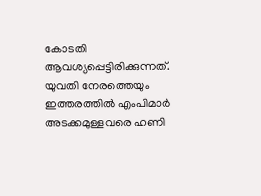കോടതി ആവശ്യപ്പെട്ടിരിക്കുന്നത്. യുവതി നേരത്തെയും ഇത്തരത്തില്‍ എംപിമാര്‍ അടക്കമുള്ളവരെ ഹണി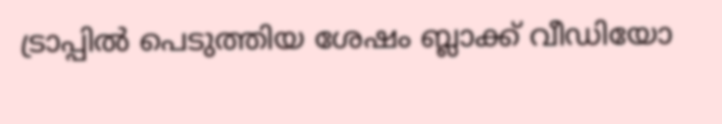ട്രാപ്പില്‍ പെടുത്തിയ ശേഷം ബ്ലാക്ക് വീഡിയോ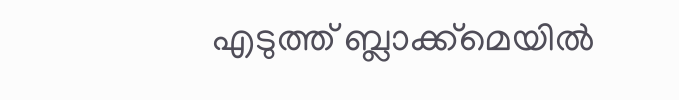എടുത്ത് ബ്ലാക്ക്‌മെയില്‍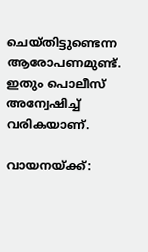ചെയ്തിട്ടുണ്ടെന്ന ആരോപണമുണ്ട്. ഇതും പൊലീസ് അന്വേഷിച്ച് വരികയാണ്.

വായനയ്ക്ക്: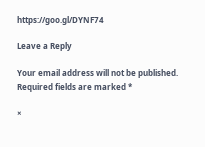https://goo.gl/DYNF74

Leave a Reply

Your email address will not be published. Required fields are marked *

×